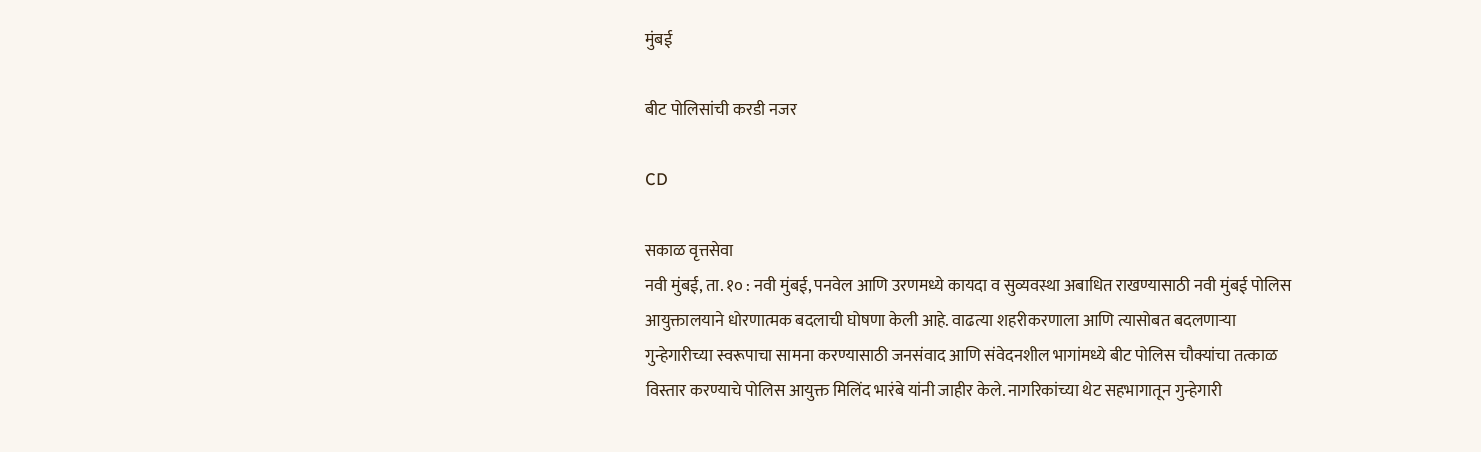मुंबई

बीट पोलिसांची करडी नजर

CD

सकाळ वृत्तसेवा
नवी मुंबई, ता. १० : नवी मुंबई, पनवेल आणि उरणमध्ये कायदा व सुव्यवस्था अबाधित राखण्यासाठी नवी मुंबई पोलिस आयुक्तालयाने धोरणात्मक बदलाची घोषणा केली आहे. वाढत्या शहरीकरणाला आणि त्यासोबत बदलणाऱ्या गुन्हेगारीच्या स्वरूपाचा सामना करण्यासाठी जनसंवाद आणि संवेदनशील भागांमध्ये बीट पोलिस चौक्यांचा तत्काळ विस्तार करण्याचे पोलिस आयुक्त मिलिंद भारंबे यांनी जाहीर केले. नागरिकांच्या थेट सहभागातून गुन्हेगारी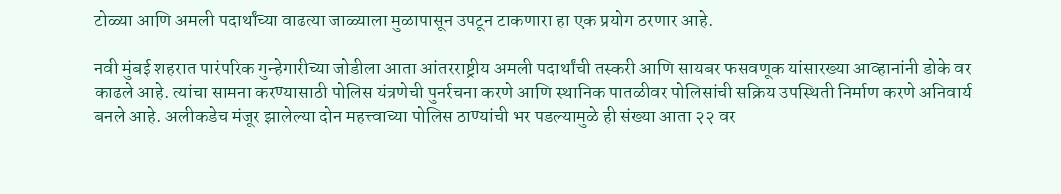टोळ्या आणि अमली पदार्थांच्या वाढत्या जाळ्याला मुळापासून उपटून टाकणारा हा एक प्रयोग ठरणार आहे.

नवी मुंबई शहरात पारंपरिक गुन्हेगारीच्या जोडीला आता आंतरराष्ट्रीय अमली पदार्थांची तस्करी आणि सायबर फसवणूक यांसारख्या आव्हानांनी डोके वर काढले आहे. त्यांचा सामना करण्यासाठी पोलिस यंत्रणेची पुनर्रचना करणे आणि स्थानिक पातळीवर पोलिसांची सक्रिय उपस्थिती निर्माण करणे अनिवार्य बनले आहे. अलीकडेच मंजूर झालेल्या दोन महत्त्वाच्या पोलिस ठाण्यांची भर पडल्यामुळे ही संख्या आता २२ वर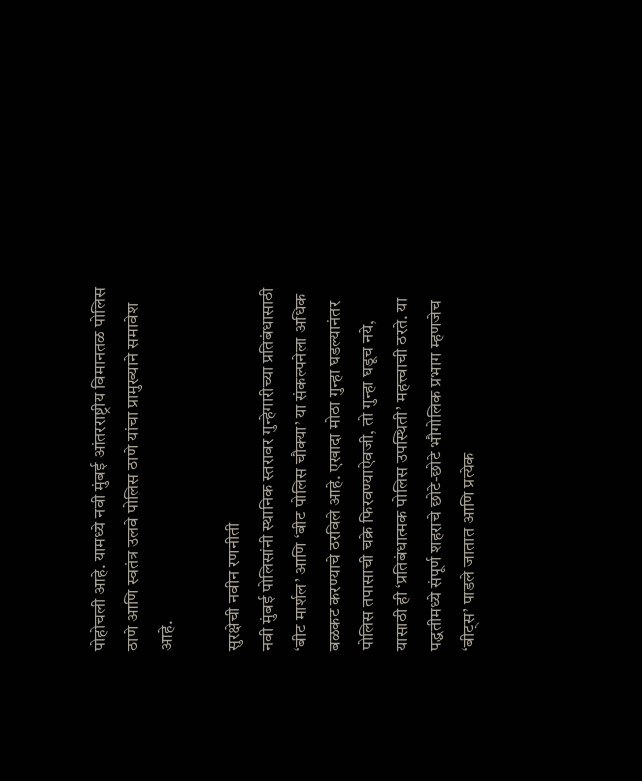पोहोचली आहे. यामध्ये नवी मुंबई आंतरराष्ट्रीय विमानतळ पोलिस ठाणे आणि स्वतंत्र उलवे पोलिस ठाणे यांचा प्रामुख्याने समावेश आहे.

सुरक्षेची नवीन रणनीती
नवी मुंबई पोलिसांनी स्थानिक स्तरावर गुन्हेगारीच्या प्रतिबंधासाठी ‘बीट मार्शल’ आणि ‘बीट पोलिस चौक्या’ या संकल्पनेला अधिक बळकट करण्याचे ठरविले आहे. एखादा मोठा गुन्हा घडल्यानंतर पोलिस तपासाची चक्रे फिरवण्याऐवजी, तो गुन्हा घडूच नये, यासाठी ही ‘प्रतिबंधात्मक पोलिस उपस्थिती’ महत्त्वाची ठरते. या पद्धतीमध्ये संपूर्ण शहराचे छोटे-छोटे भौगोलिक प्रभाग म्हणजेच ‘बीट्स’ पाडले जातात आणि प्रत्येक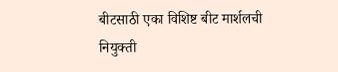बीटसाठी एका विशिष्ट बीट मार्शलची नियुक्ती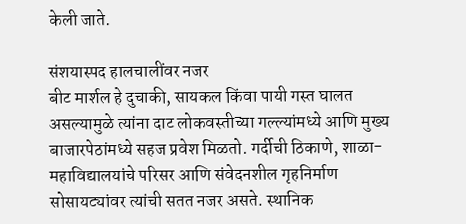केली जाते.

संशयास्पद हालचालींवर नजर
बीट मार्शल हे दुचाकी, सायकल किंवा पायी गस्त घालत असल्यामुळे त्यांना दाट लोकवस्तीच्या गल्ल्यांमध्ये आणि मुख्य बाजारपेठांमध्ये सहज प्रवेश मिळतो. गर्दीची ठिकाणे, शाळा-महाविद्यालयांचे परिसर आणि संवेदनशील गृहनिर्माण सोसायट्यांवर त्यांची सतत नजर असते. स्थानिक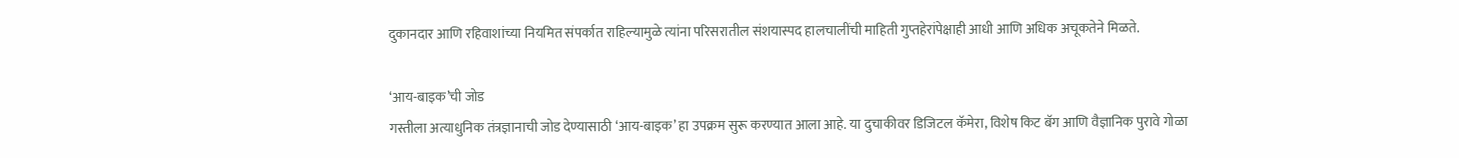दुकानदार आणि रहिवाशांच्या नियमित संपर्कात राहिल्यामुळे त्यांना परिसरातील संशयास्पद हालचालींची माहिती गुप्तहेरांपेक्षाही आधी आणि अधिक अचूकतेने मिळते.

‘आय-बाइक’ची जोड
गस्तीला अत्याधुनिक तंत्रज्ञानाची जोड देण्यासाठी ‘आय-बाइक’ हा उपक्रम सुरू करण्यात आला आहे. या दुचाकीवर डिजिटल कॅमेरा, विशेष किट बॅग आणि वैज्ञानिक पुरावे गोळा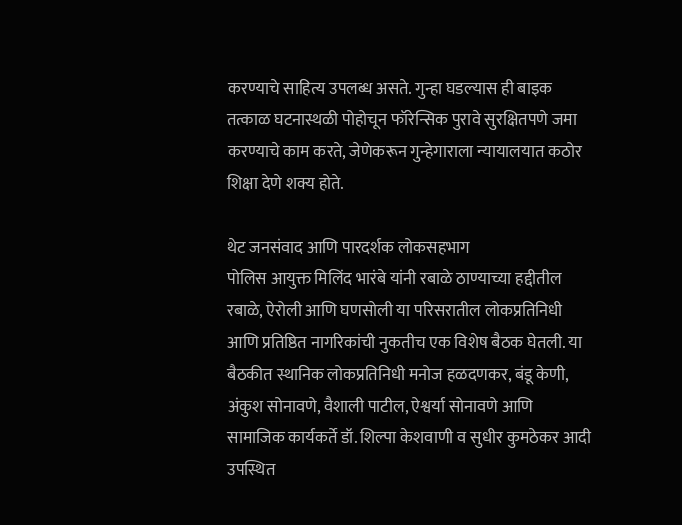करण्याचे साहित्य उपलब्ध असते. गुन्हा घडल्यास ही बाइक तत्काळ घटनास्थळी पोहोचून फॉरेन्सिक पुरावे सुरक्षितपणे जमा करण्याचे काम करते, जेणेकरून गुन्हेगाराला न्यायालयात कठोर शिक्षा देणे शक्य होते.

थेट जनसंवाद आणि पारदर्शक लोकसहभाग
पोलिस आयुक्त मिलिंद भारंबे यांनी रबाळे ठाण्याच्या हद्दीतील रबाळे, ऐरोली आणि घणसोली या परिसरातील लोकप्रतिनिधी आणि प्रतिष्ठित नागरिकांची नुकतीच एक विशेष बैठक घेतली. या बैठकीत स्थानिक लोकप्रतिनिधी मनोज हळदणकर, बंडू केणी, अंकुश सोनावणे, वैशाली पाटील, ऐश्वर्या सोनावणे आणि सामाजिक कार्यकर्ते डॉ. शिल्पा केशवाणी व सुधीर कुमठेकर आदी उपस्थित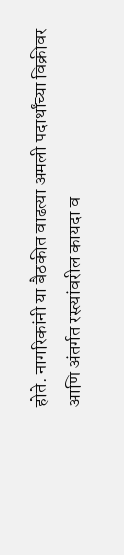होते. नागरिकांनी या बैठकीत वाढत्या अमली पदार्थांच्या विक्रीवर आणि अंतर्गत रस्त्यांवरील कायदा व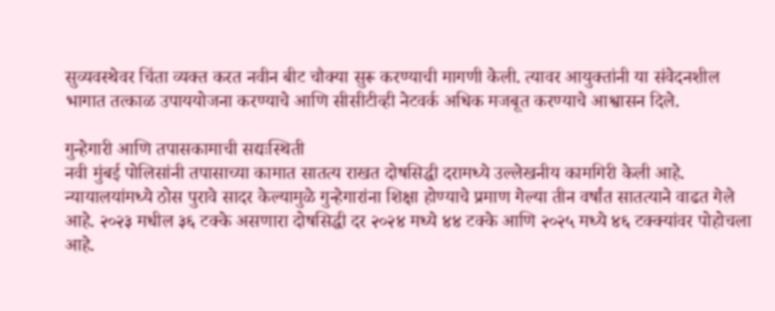सुव्यवस्थेवर चिंता व्यक्त करत नवीन बीट चौक्या सुरू करण्याची मागणी केली. त्यावर आयुक्तांनी या संवेदनशील भागात तत्काळ उपाययोजना करण्याचे आणि सीसीटीव्ही नेटवर्क अधिक मजबूत करण्याचे आश्वासन दिले.

गुन्हेगारी आणि तपासकामाची सद्यःस्थिती
नवी मुंबई पोलिसांनी तपासाच्या कामात सातत्य राखत दोषसिद्धी दरामध्ये उल्लेखनीय कामगिरी केली आहे. न्यायालयांमध्ये ठोस पुरावे सादर केल्यामुळे गुन्हेगारांना शिक्षा होण्याचे प्रमाण गेल्या तीन वर्षांत सातत्याने वाढत गेले आहे. २०२३ मधील ३६ टक्के असणारा दोषसिद्धी दर २०२४ मध्ये ४४ टक्के आणि २०२५ मध्ये ४६ टक्क्यांवर पोहोचला आहे.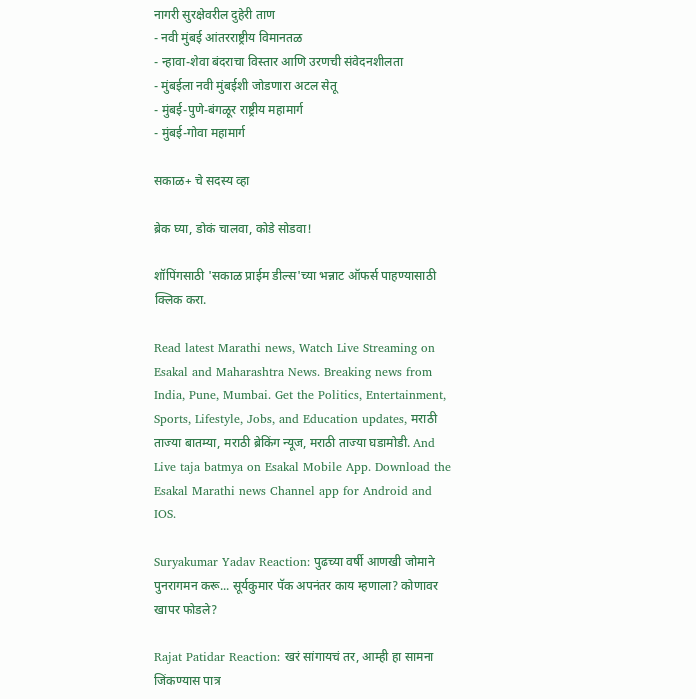नागरी सुरक्षेवरील दुहेरी ताण
- नवी मुंबई आंतरराष्ट्रीय विमानतळ
- न्हावा-शेवा बंदराचा विस्तार आणि उरणची संवेदनशीलता
- मुंबईला नवी मुंबईशी जोडणारा अटल सेतू
- मुंबई-पुणे-बंगळूर राष्ट्रीय महामार्ग
- मुंबई-गोवा महामार्ग

सकाळ+ चे सदस्य व्हा

ब्रेक घ्या, डोकं चालवा, कोडे सोडवा!

शॉपिंगसाठी 'सकाळ प्राईम डील्स'च्या भन्नाट ऑफर्स पाहण्यासाठी क्लिक करा.

Read latest Marathi news, Watch Live Streaming on Esakal and Maharashtra News. Breaking news from India, Pune, Mumbai. Get the Politics, Entertainment, Sports, Lifestyle, Jobs, and Education updates, मराठी ताज्या बातम्या, मराठी ब्रेकिंग न्यूज, मराठी ताज्या घडामोडी. And Live taja batmya on Esakal Mobile App. Download the Esakal Marathi news Channel app for Android and IOS.

Suryakumar Yadav Reaction: पुढच्या वर्षी आणखी जोमाने पुनरागमन करू... सूर्यकुमार पॅक अपनंतर काय म्हणाला? कोणावर खापर फोडले?

Rajat Patidar Reaction: खरं सांगायचं तर, आम्ही हा सामना जिंकण्यास पात्र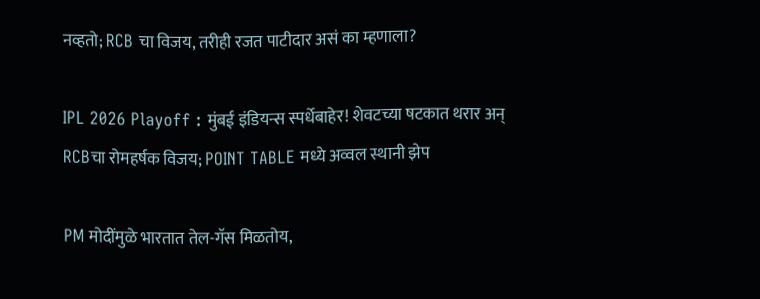नव्हतो; RCB चा विजय, तरीही रजत पाटीदार असं का म्हणाला?

IPL 2026 Playoff : मुंबई इंडियन्स स्पर्धेबाहेर! शेवटच्या षटकात थरार अन् RCBचा रोमहर्षक विजय; POINT TABLE मध्ये अव्वल स्थानी झेप

PM मोदींमुळे भारतात तेल-गॅस मिळतोय,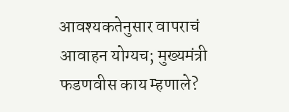आवश्यकतेनुसार वापराचं आवाहन योग्यच; मुख्यमंत्री फडणवीस काय म्हणाले?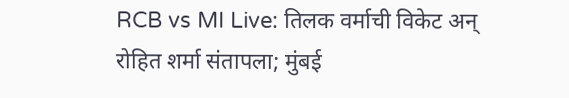RCB vs MI Live: तिलक वर्माची विकेट अन् रोहित शर्मा संतापला; मुंबई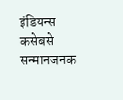इंडियन्स कसेबसे सन्मानजनक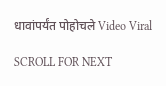धावांपर्यंत पोहोचले Video Viral

SCROLL FOR NEXT